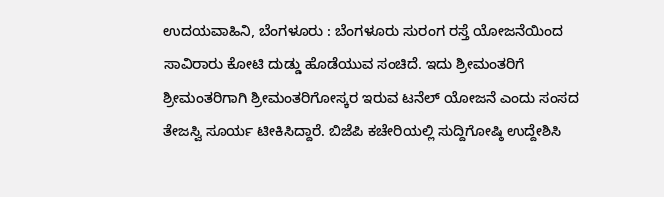ಉದಯವಾಹಿನಿ, ಬೆಂಗಳೂರು : ಬೆಂಗಳೂರು ಸುರಂಗ ರಸ್ತೆ ಯೋಜನೆಯಿಂದ ಸಾವಿರಾರು ಕೋಟಿ ದುಡ್ಡು ಹೊಡೆಯುವ ಸಂಚಿದೆ. ಇದು ಶ್ರೀಮಂತರಿಗೆ ಶ್ರೀಮಂತರಿಗಾಗಿ ಶ್ರೀಮಂತರಿಗೋಸ್ಕರ ಇರುವ ಟನೆಲ್ ಯೋಜನೆ ಎಂದು ಸಂಸದ ತೇಜಸ್ವಿ ಸೂರ್ಯ ಟೀಕಿಸಿದ್ದಾರೆ. ಬಿಜೆಪಿ ಕಚೇರಿಯಲ್ಲಿ ಸುದ್ದಿಗೋಷ್ಠಿ ಉದ್ದೇಶಿಸಿ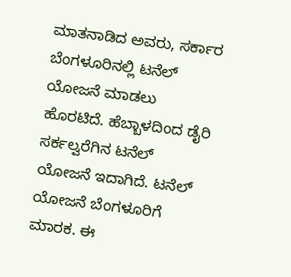ಮಾತನಾಡಿದ ಅವರು, ಸರ್ಕಾರ ಬೆಂಗಳೂರಿನಲ್ಲಿ ಟನೆಲ್ ಯೋಜನೆ ಮಾಡಲು ಹೊರಟಿದೆ. ಹೆಬ್ಬಾಳದಿಂದ ಡೈರಿ ಸರ್ಕಲ್ವರೆಗಿನ ಟನೆಲ್ ಯೋಜನೆ ಇದಾಗಿದೆ. ಟನೆಲ್ ಯೋಜನೆ ಬೆಂಗಳೂರಿಗೆ ಮಾರಕ. ಈ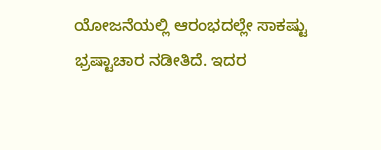ಯೋಜನೆಯಲ್ಲಿ ಆರಂಭದಲ್ಲೇ ಸಾಕಷ್ಟು ಭ್ರಷ್ಟಾಚಾರ ನಡೀತಿದೆ. ಇದರ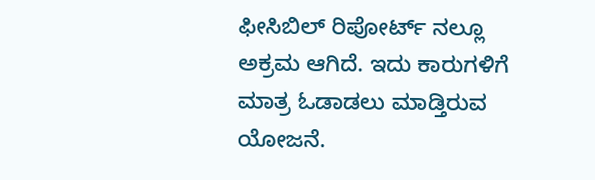ಫೀಸಿಬಿಲ್ ರಿಪೋರ್ಟ್ ನಲ್ಲೂ ಅಕ್ರಮ ಆಗಿದೆ. ಇದು ಕಾರುಗಳಿಗೆ ಮಾತ್ರ ಓಡಾಡಲು ಮಾಡ್ತಿರುವ ಯೋಜನೆ.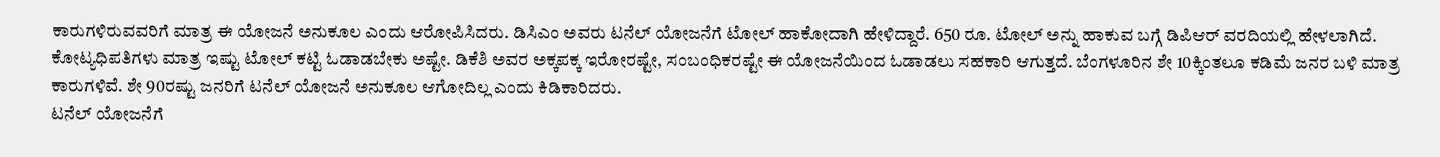ಕಾರುಗಳಿರುವವರಿಗೆ ಮಾತ್ರ ಈ ಯೋಜನೆ ಅನುಕೂಲ ಎಂದು ಆರೋಪಿಸಿದರು. ಡಿಸಿಎಂ ಅವರು ಟನೆಲ್ ಯೋಜನೆಗೆ ಟೋಲ್ ಹಾಕೋದಾಗಿ ಹೇಳಿದ್ದಾರೆ. 650 ರೂ. ಟೋಲ್ ಅನ್ನು ಹಾಕುವ ಬಗ್ಗೆ ಡಿಪಿಆರ್ ವರದಿಯಲ್ಲಿ ಹೇಳಲಾಗಿದೆ. ಕೋಟ್ಯಧಿಪತಿಗಳು ಮಾತ್ರ ಇಷ್ಟು ಟೋಲ್ ಕಟ್ಟಿ ಓಡಾಡಬೇಕು ಅಷ್ಟೇ‌. ಡಿಕೆಶಿ ಅವರ ಅಕ್ಕಪಕ್ಕ ಇರೋರಷ್ಟೇ, ಸಂಬಂಧಿಕರಷ್ಟೇ ಈ ಯೋಜನೆಯಿಂದ ಓಡಾಡಲು ಸಹಕಾರಿ ಆಗುತ್ತದೆ. ಬೆಂಗಳೂರಿನ ಶೇ 10ಕ್ಕಿಂತಲೂ ಕಡಿಮೆ ಜನರ ಬಳಿ ಮಾತ್ರ ಕಾರುಗಳಿವೆ. ಶೇ 90ರಷ್ಟು ಜನರಿಗೆ ಟನೆಲ್ ಯೋಜನೆ ಅನುಕೂಲ ಆಗೋದಿಲ್ಲ ಎಂದು ಕಿಡಿಕಾರಿದರು.
ಟನೆಲ್ ಯೋಜನೆಗೆ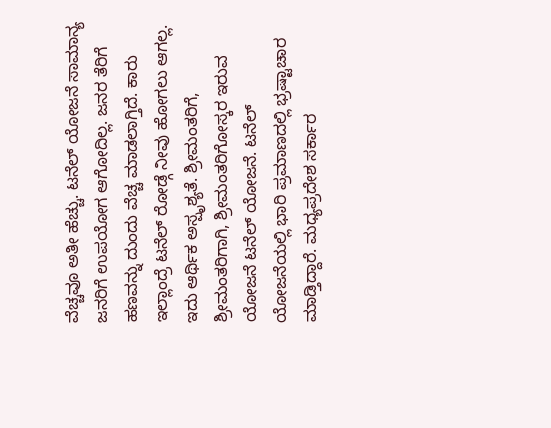ವೆಚ್ಚವೂ ಅತೀ ಹೆಚ್ಚು. ಟನೆಲ್ ಯೋಜನೆ ಸಾಮಾನ್ಯ ಜನರಿಗೆ ಉಪಯೋಗ ಆಗೋದಿಲ್ಲ. ಜನರ ತೆರಿಗೆ ಹಣವನ್ನು ದುಂದು ವೆಚ್ಚ ಮಾಡಲಾಗ್ತಿದೆ. ಕಾರು ಇಲ್ಲಾಂದ್ರೆ ಟನೆಲ್ ರೋಡ್ಗೆ ನೀವು ಹೋಗಲು ಆಗಲ್ಲ. ಇದು ಆರ್ಥಿಕ ಅಸ್ಪೃಶ್ಯತೆ. ಶ್ರೀಮಂತರಿಗೆ, ಶ್ರೀಮಂತರಿಗಾಗಿ, ಶ್ರೀಮಂತರಿಗೋಸ್ಕರ ಇರುವ ಯೋಜನೆ ಟನೆಲ್ ಯೋಜನೆ. ಟನೆಲ್ ಯೋಜನೆಯಲ್ಲಿ ಭಾರಿ ಪ್ರಮಾಣದಲ್ಲಿ ಭ್ರಷ್ಟಾಚಾರ ಮಾಡ್ತಿದ್ದಾರೆ. ಮಧ್ಯಪ್ರದೇಶ ಸರ್ಕಾರ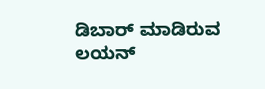ಡಿಬಾರ್ ಮಾಡಿರುವ ಲಯನ್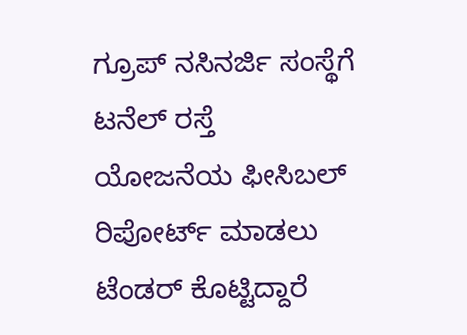ಗ್ರೂಪ್‌ ನಸಿನರ್ಜಿ ಸಂಸ್ಥೆಗೆ ಟನೆಲ್ ರಸ್ತೆ ಯೋಜನೆಯ ಫೀಸಿಬಲ್ ರಿಪೋರ್ಟ್ ಮಾಡಲು ಟೆಂಡರ್ ಕೊಟ್ಟಿದ್ದಾರೆ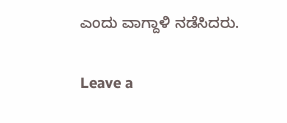ಎಂದು ವಾಗ್ದಾಳಿ ನಡೆಸಿದರು.

Leave a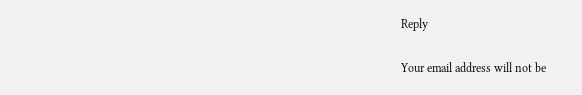Reply

Your email address will not be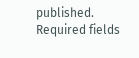published. Required fields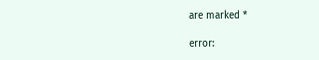are marked *

error: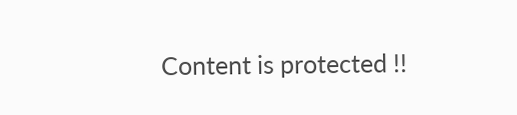Content is protected !!